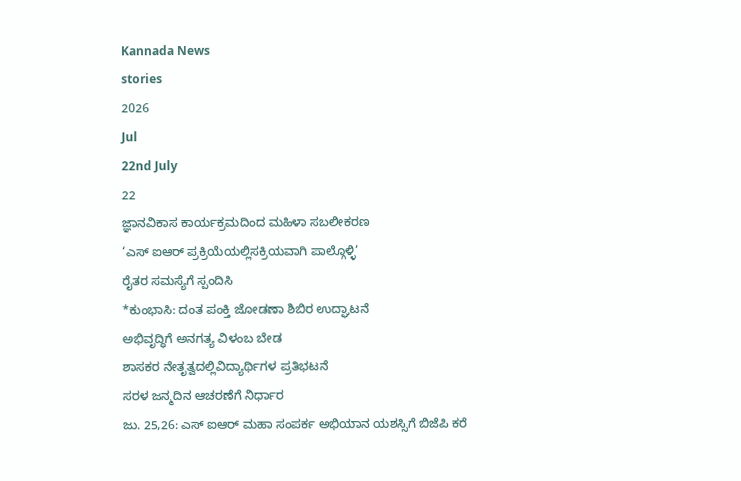Kannada News
stories
2026
Jul
22nd July
22
ಜ್ಞಾನವಿಕಾಸ ಕಾರ್ಯಕ್ರಮದಿಂದ ಮಹಿಳಾ ಸಬಲೀಕರಣ
‘ಎಸ್ ಐಆರ್ ಪ್ರಕ್ರಿಯೆಯಲ್ಲಿಸಕ್ರಿಯವಾಗಿ ಪಾಲ್ಗೊಳ್ಳಿ’
ರೈತರ ಸಮಸ್ಯೆಗೆ ಸ್ಪಂದಿಸಿ
*ಕುಂಭಾಸಿ: ದಂತ ಪಂಕ್ತಿ ಜೋಡಣಾ ಶಿಬಿರ ಉದ್ಘಾಟನೆ
ಅಭಿವೃದ್ಧಿಗೆ ಅನಗತ್ಯ ವಿಳಂಬ ಬೇಡ
ಶಾಸಕರ ನೇತೃತ್ವದಲ್ಲಿವಿದ್ಯಾರ್ಥಿಗಳ ಪ್ರತಿಭಟನೆ
ಸರಳ ಜನ್ಮದಿನ ಆಚರಣೆಗೆ ನಿರ್ಧಾರ
ಜು. 25,26: ಎಸ್ ಐಆರ್ ಮಹಾ ಸಂಪರ್ಕ ಅಭಿಯಾನ ಯಶಸ್ಸಿಗೆ ಬಿಜೆಪಿ ಕರೆ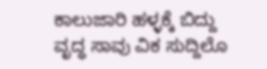ಕಾಲುಜಾರಿ ಹಳ್ಳಕ್ಕೆ ಬಿದ್ದು ವೃದ್ಧ ಸಾವು ವಿಕ ಸುದ್ದಿಲೊ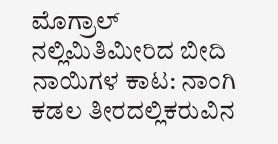ಮೊಗ್ರಾಲ್ ನಲ್ಲಿಮಿತಿಮೀರಿದ ಬೀದಿ ನಾಯಿಗಳ ಕಾಟ: ನಾಂಗಿ ಕಡಲ ತೀರದಲ್ಲಿಕರುವಿನ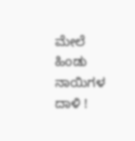ಮೇಲೆ ಹಿಂಡು ನಾಯಿಗಳ ದಾಳಿ !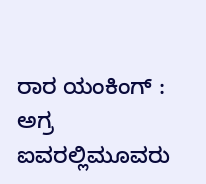ರಾರ ಯಂಕಿಂಗ್ : ಅಗ್ರ ಐವರಲ್ಲಿಮೂವರು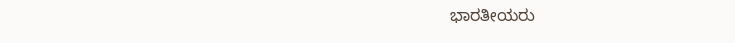ಭಾರತೀಯರು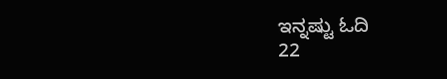ಇನ್ನಷ್ಟು ಓದಿ
22